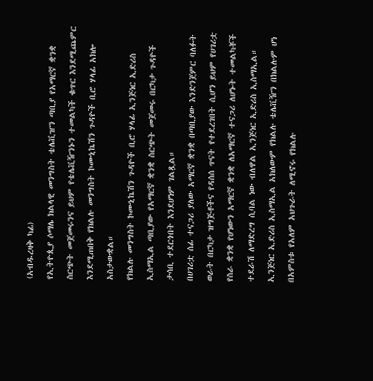(አብዱረዛቅ ካፊ)
የኢትዮጲያ ሶማሌ ክልላዊ መንግስት ቴሌቪዠን ጣቢያ የአማርኛ ቋንቋ ስርጭት መጀመሩንና ይህም የቴሌቪዥንኑን ተመልካች ቁጥር እንደሚጨምር እንደሚጠበቅ የክልሉ መንግስት ኮሙኒኬሽን ጉዳዮች ቢሮ ሃላፊ አክሎ አስታውቋል።
የክልሉ መንግስት ኮሙኒኬሽን ጉዳዮች ቢሮ ሃላፊ ኢንጅነር ኢድሪስ ኢስማኢል ጣቢያው የአማርኛ ቋንቋ ስርጭት መጀመሩ በርካታ ጉዳዮች ታሳቢ ተደርጎበት እንደሆነም ገልጿል።
በሀገሪቷ ሰፊ ተናጋሪ ያለው አማርኛ ቋንቋ በጣቢያው እንድንጀምር ባለፉት ወራት በርካታ ዝግጅቶችና የዳሰሰ ጥናት የተደረገበት ሲሆን ይህም የሀገሪቷ የስራ ቋንቋ የሆነውን አማርኛ ቋንቋ ለአማርኛ ተናጋሪ ለሆኑት ተመልካቾች ተደራሽ ለማድረግ ሲባል ነው ብለዋል ኢንጅነር ኢድሪስ ኢስማኢል።
ኢንጅነር ኢድሪስ ኢስማኢል አክለውም የክልሉ ቴሌቪዥን በክልሉም ሆነ በአምስቱ የአለም አህጉራት ለሚኖሩ የክልሉ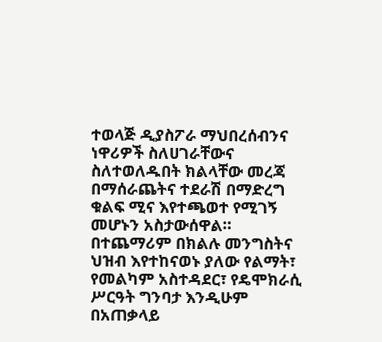ተወላጅ ዲያስፖራ ማህበረሰብንና ነዋሪዎች ስለሀገራቸውና ስለተወለዱበት ክልላቸው መረጃ በማሰራጨትና ተደራሽ በማድረግ ቁልፍ ሚና እየተጫወተ የሚገኝ መሆኑን አስታውሰዋል።
በተጨማሪም በክልሉ መንግስትና ህዝብ እየተከናወኑ ያለው የልማት፣ የመልካም አስተዳደር፣ የዴሞክራሲ ሥርዓት ግንባታ እንዲሁም በአጠቃላይ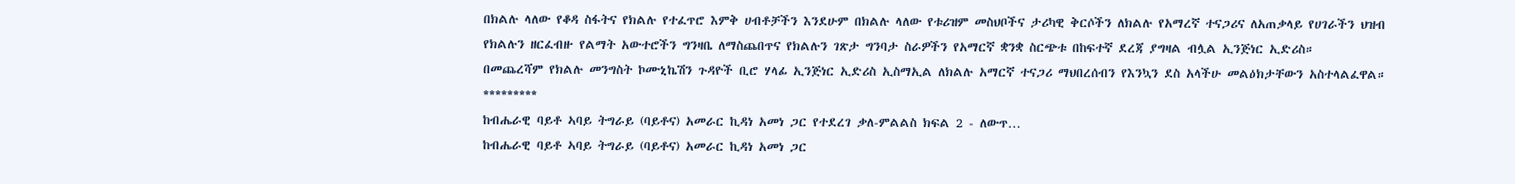በክልሉ ላለው የቆዳ ስፋትና የክልሉ የተፈጥሮ እምቅ ሀብቶቻችን እንደሁም በክልሉ ላለው የቱሪዝም መስህቦችና ታሪካዊ ቅርሶችን ለክልሉ የአማረኛ ተናጋሪና ለአጠቃላይ የሀገራችን ህዝብ የክልሉን ዘርፈብዙ የልማት አውተሮችን ግንዛቤ ለማስጨበጥና የክልሉን ገጽታ ግንባታ ስራዎችን የአማርኛ ቋንቋ ስርጭቱ በከፍተኛ ደረጃ ያግዛል ብሏል ኢንጅነር ኢድሪስ።
በመጨረሻም የክልሉ መንግስት ኮሙኒኬሽን ጉዳዮች ቢሮ ሃላፊ ኢንጅነር ኢድሪስ ኢስማኢል ለክልሉ አማርኛ ተናጋሪ ማህበረሰብን የእንኳን ደስ አላችሁ መልዕክታቸውን አስተላልፈዋል።
*********
ከብሔራዊ ባይቶ ኣባይ ትግራይ (ባይቶና) አመራር ኪዳነ አመነ ጋር የተደረገ ቃለ-ምልልስ ክፍል 2 - ለውጥ…
ከብሔራዊ ባይቶ ኣባይ ትግራይ (ባይቶና) አመራር ኪዳነ አመነ ጋር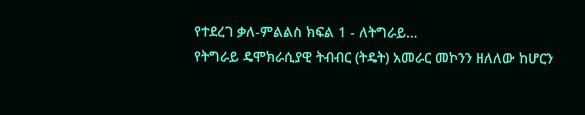የተደረገ ቃለ-ምልልስ ክፍል 1 - ለትግራይ…
የትግራይ ዴሞክራሲያዊ ትብብር (ትዴት) አመራር መኮንን ዘለለው ከሆርን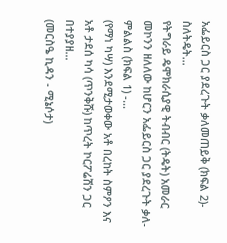አፌይርስ ጋር ያደረጉት ቃለመጠይቅ (ክፍል 2)- ስለትዴት…
የትግራይ ዴሞክራሲያዊ ትብብር (ትዴት) አመራር መኮንን ዘለለው ከሆርን አፌይርስ ጋር ያደረጉት ቃለ-ምልልስ (ክፍል 1) -…
(የማነ ካሣ) እንደሚታወቀው አቶ በረከት ስምዖን እና አቶ ታደሰ ካሳ (ጥንቅሹ) ከጥረት ኮርፖሬሽን ጋር በተያያዘ…
(መርስዔ ኪዳን - ሚኔሶታ)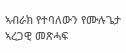ኣብራክ የተባለውን የሙሉጌታ ኣረጋዊ መጽሓፍ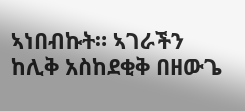ኣነበብኩት። ኣገራችን ከሊቅ አስከደቂቅ በዘውጌ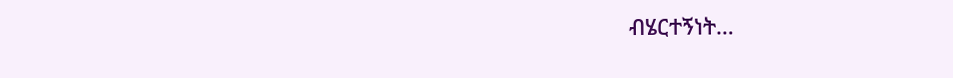ብሄርተኝነት…